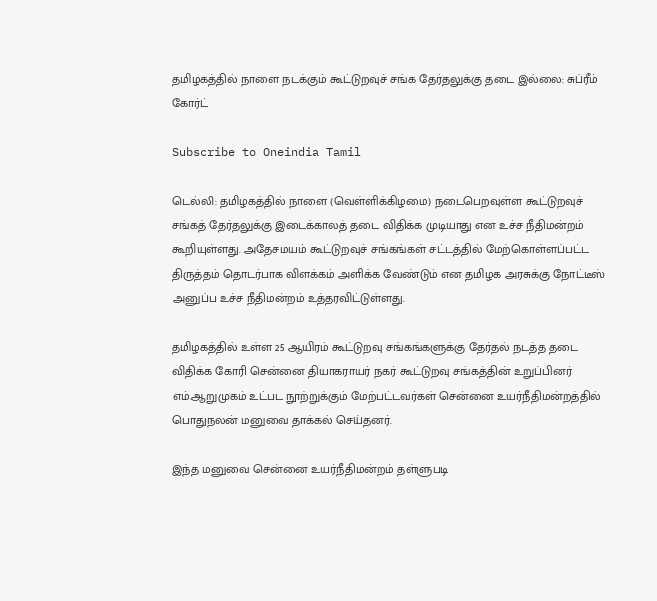தமிழகத்தில் நாளை நடக்கும் கூட்டுறவுச் சங்க தேர்தலுக்கு தடை இல்லை: சுப்ரீம் கோர்ட்

Subscribe to Oneindia Tamil

டெல்லி: தமிழகத்தில் நாளை (வெள்ளிக்கிழமை) நடைபெறவுள்ள கூட்டுறவுச் சங்கத் தேர்தலுக்கு இடைக்காலத் தடை விதிக்க முடியாது என உச்ச நீதிமன்றம் கூறியுள்ளது. அதேசமயம் கூட்டுறவுச் சங்கங்கள் சட்டத்தில் மேற்கொள்ளப்பட்ட திருத்தம் தொடர்பாக விளக்கம் அளிக்க வேண்டும் என தமிழக அரசுக்கு நோட்டீஸ் அனுப்ப உச்ச நீதிமன்றம் உத்தரவிட்டுள்ளது.

தமிழகத்தில் உள்ள 25 ஆயிரம் கூட்டுறவு சங்கங்களுக்கு தேர்தல் நடத்த தடை விதிக்க கோரி சென்னை தியாகராயர் நகர் கூட்டுறவு சங்கத்தின் உறுப்பினர் எம்.ஆறுமுகம் உட்பட நூற்றுக்கும் மேற்பட்டவர்கள் சென்னை உயர்நீதிமன்றத்தில் பொதுநலன் மனுவை தாக்கல் செய்தனர்.

இந்த மனுவை சென்னை உயர்நீதிமன்றம் தள்ளுபடி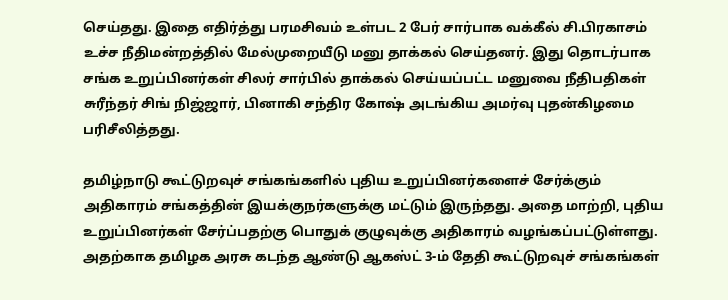செய்தது. இதை எதிர்த்து பரமசிவம் உள்பட 2 பேர் சார்பாக வக்கீல் சி.பிரகாசம் உச்ச நீதிமன்றத்தில் மேல்முறையீடு மனு தாக்கல் செய்தனர். இது தொடர்பாக சங்க உறுப்பினர்கள் சிலர் சார்பில் தாக்கல் செய்யப்பட்ட மனுவை நீதிபதிகள் சுரீந்தர் சிங் நிஜ்ஜார், பினாகி சந்திர கோஷ் அடங்கிய அமர்வு புதன்கிழமை பரிசீலித்தது.

தமிழ்நாடு கூட்டுறவுச் சங்கங்களில் புதிய உறுப்பினர்களைச் சேர்க்கும் அதிகாரம் சங்கத்தின் இயக்குநர்களுக்கு மட்டும் இருந்தது. அதை மாற்றி, புதிய உறுப்பினர்கள் சேர்ப்பதற்கு பொதுக் குழுவுக்கு அதிகாரம் வழங்கப்பட்டுள்ளது. அதற்காக தமிழக அரசு கடந்த ஆண்டு ஆகஸ்ட் 3-ம் தேதி கூட்டுறவுச் சங்கங்கள்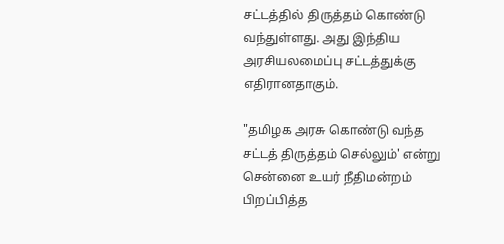சட்டத்தில் திருத்தம் கொண்டு வந்துள்ளது. அது இந்திய அரசியலமைப்பு சட்டத்துக்கு எதிரானதாகும்.

"தமிழக அரசு கொண்டு வந்த சட்டத் திருத்தம் செல்லும்' என்று சென்னை உயர் நீதிமன்றம் பிறப்பித்த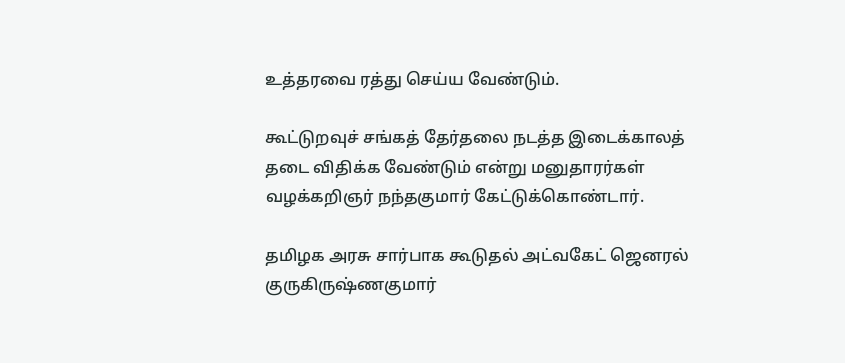உத்தரவை ரத்து செய்ய வேண்டும்.

கூட்டுறவுச் சங்கத் தேர்தலை நடத்த இடைக்காலத் தடை விதிக்க வேண்டும் என்று மனுதாரர்கள் வழக்கறிஞர் நந்தகுமார் கேட்டுக்கொண்டார்.

தமிழக அரசு சார்பாக கூடுதல் அட்வகேட் ஜெனரல் குருகிருஷ்ணகுமார்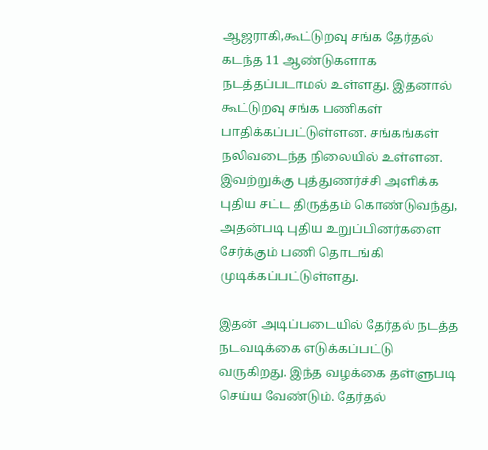ஆஜராகி,கூட்டுறவு சங்க தேர்தல் கடந்த 11 ஆண்டுகளாக நடத்தப்படாமல் உள்ளது. இதனால் கூட்டுறவு சங்க பணிகள் பாதிக்கப்பட்டுள்ளன. சங்கங்கள் நலிவடைந்த நிலையில் உள்ளன. இவற்றுக்கு புத்துணர்ச்சி அளிக்க புதிய சட்ட திருத்தம் கொண்டுவந்து, அதன்படி புதிய உறுப்பினர்களை சேர்க்கும் பணி தொடங்கி முடிக்கப்பட்டுள்ளது.

இதன் அடிப்படையில் தேர்தல் நடத்த நடவடிக்கை எடுக்கப்பட்டு வருகிறது. இந்த வழக்கை தள்ளுபடி செய்ய வேண்டும். தேர்தல்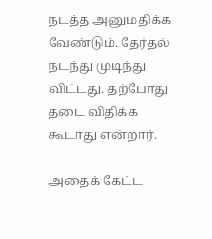நடத்த அனுமதிக்க வேண்டும். தேர்தல் நடந்து முடிந்து விட்டது. தற்போது தடை விதிக்க கூடாது என்றார்.

அதைக் கேட்ட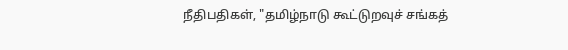நீதிபதிகள், "தமிழ்நாடு கூட்டுறவுச் சங்கத்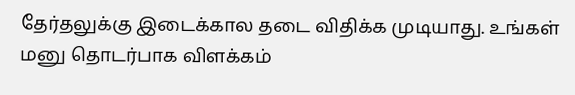தேர்தலுக்கு இடைக்கால தடை விதிக்க முடியாது. உங்கள் மனு தொடர்பாக விளக்கம்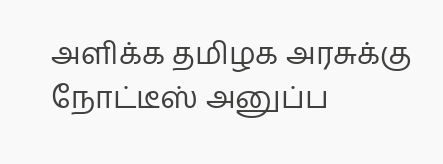அளிக்க தமிழக அரசுக்கு நோட்டீஸ் அனுப்ப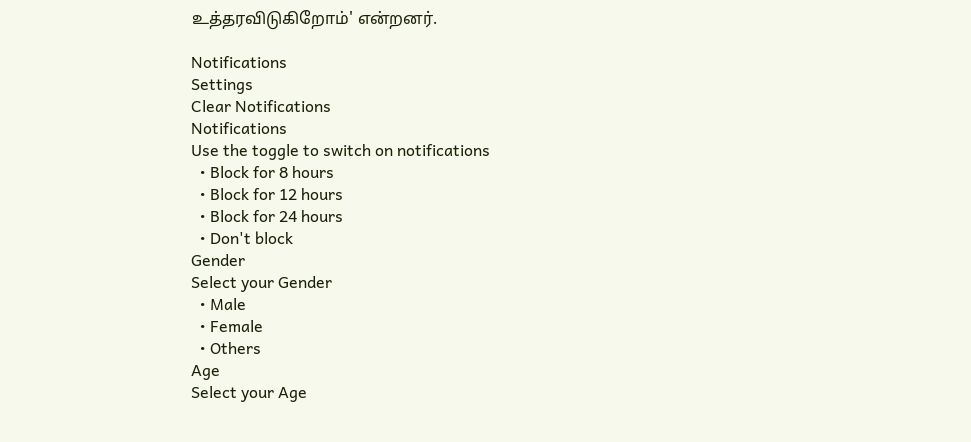உத்தரவிடுகிறோம்' என்றனர்.

Notifications
Settings
Clear Notifications
Notifications
Use the toggle to switch on notifications
  • Block for 8 hours
  • Block for 12 hours
  • Block for 24 hours
  • Don't block
Gender
Select your Gender
  • Male
  • Female
  • Others
Age
Select your Age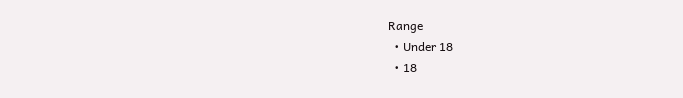Range
  • Under 18
  • 18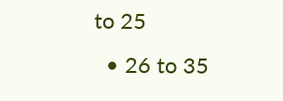to 25
  • 26 to 35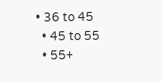• 36 to 45
  • 45 to 55
  • 55+